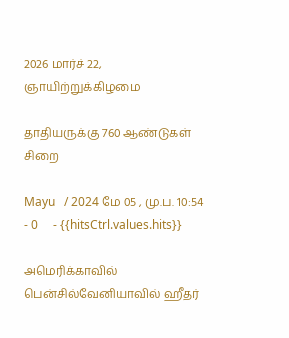2026 மார்ச் 22, ஞாயிற்றுக்கிழமை

தாதியருக்கு 760 ஆண்டுகள் சிறை

Mayu   / 2024 மே 05 , மு.ப. 10:54 - 0     - {{hitsCtrl.values.hits}}

அமெரிக்காவில் பென்சில்வேனியாவில் ஹீதர்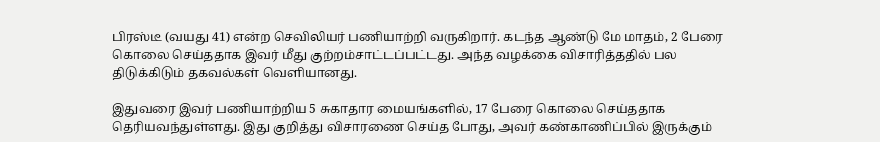பிரஸ்டீ (வயது 41) என்ற செவிலியர் பணியாற்றி வருகிறார். கடந்த ஆண்டு மே மாதம், 2 பேரை கொலை செய்ததாக இவர் மீது குற்றம்சாட்டப்பட்டது. அந்த வழக்கை விசாரித்ததில் பல திடுக்கிடும் தகவல்கள் வெளியானது.

இதுவரை இவர் பணியாற்றிய 5 சுகாதார மையங்களில், 17 பேரை கொலை செய்ததாக தெரியவந்துள்ளது. இது குறித்து விசாரணை செய்த போது, அவர் கண்காணிப்பில் இருக்கும்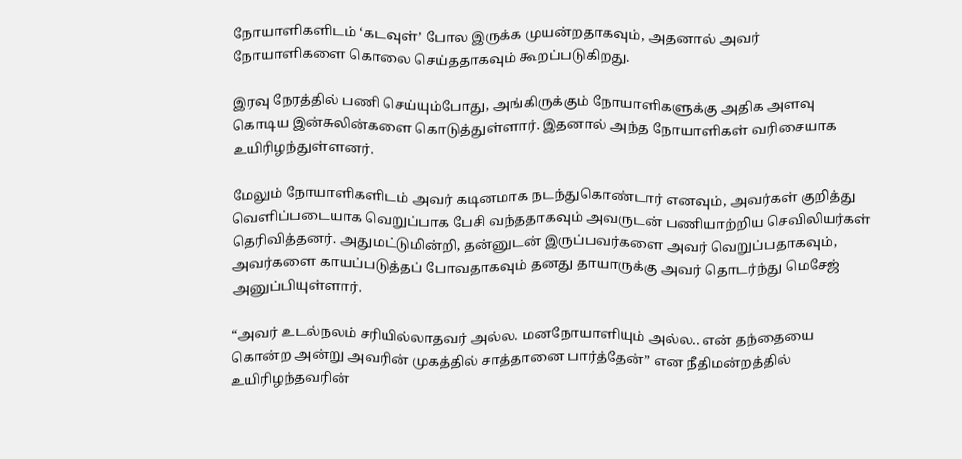நோயாளிகளிடம் ‘கடவுள்’ போல இருக்க முயன்றதாகவும், அதனால் அவர் நோயாளிகளை கொலை செய்ததாகவும் கூறப்படுகிறது.

இரவு நேரத்தில் பணி செய்யும்போது, அங்கிருக்கும் நோயாளிகளுக்கு அதிக அளவு கொடிய இன்சுலின்களை கொடுத்துள்ளார். இதனால் அந்த நோயாளிகள் வரிசையாக உயிரிழந்துள்ளனர்.

மேலும் நோயாளிகளிடம் அவர் கடினமாக நடந்துகொண்டார் எனவும், அவர்கள் குறித்து வெளிப்படையாக வெறுப்பாக பேசி வந்ததாகவும் அவருடன் பணியாற்றிய செவிலியர்கள் தெரிவித்தனர். அதுமட்டுமின்றி, தன்னுடன் இருப்பவர்களை அவர் வெறுப்பதாகவும், அவர்களை காயப்படுத்தப் போவதாகவும் தனது தாயாருக்கு அவர் தொடர்ந்து மெசேஜ் அனுப்பியுள்ளார்.

“அவர் உடல்நலம் சரியில்லாதவர் அல்ல. மனநோயாளியும் அல்ல.. என் தந்தையை கொன்ற அன்று அவரின் முகத்தில் சாத்தானை பார்த்தேன்” என நீதிமன்றத்தில் உயிரிழந்தவரின்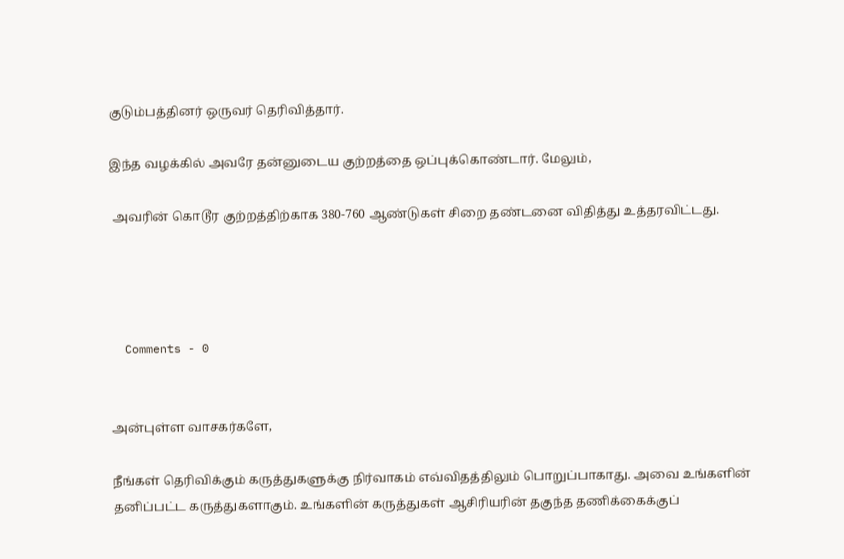குடும்பத்தினர் ஒருவர் தெரிவித்தார்.

இந்த வழக்கில் அவரே தன்னுடைய குற்றத்தை ஒப்புக்கொண்டார். மேலும்,

 அவரின் கொடூர குற்றத்திற்காக 380-760 ஆண்டுகள் சிறை தண்டனை விதித்து உத்தரவிட்டது.




  Comments - 0


அன்புள்ள வாசகர்களே,

நீங்கள் தெரிவிக்கும் கருத்துகளுக்கு நிர்வாகம் எவ்விதத்திலும் பொறுப்பாகாது. அவை உங்களின் தனிப்பட்ட கருத்துகளாகும். உங்களின் கருத்துகள் ஆசிரியரின் தகுந்த தணிக்கைக்குப்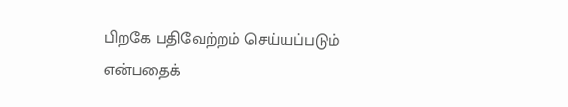பிறகே பதிவேற்றம் செய்யப்படும் என்பதைக்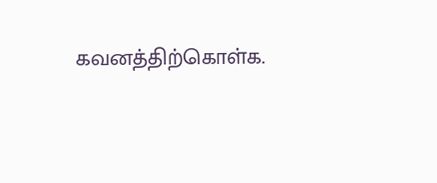கவனத்திற்கொள்க.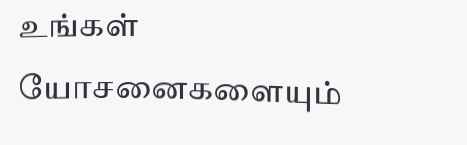உங்கள் யோசனைகளையும்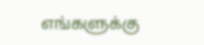எங்களுக்கு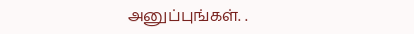அனுப்புங்கள். .